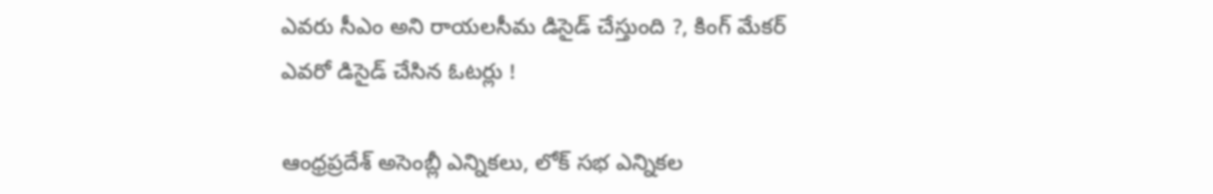ఎవరు సీఎం అని రాయలసీమ డిసైడ్ చేస్తుంది ?, కింగ్ మేకర్ ఎవరో డిసైడ్ చేసిన ఓటర్లు !

ఆంధ్రప్రదేశ్ అసెంబ్లీ ఎన్నికలు, లోక్ సభ ఎన్నికల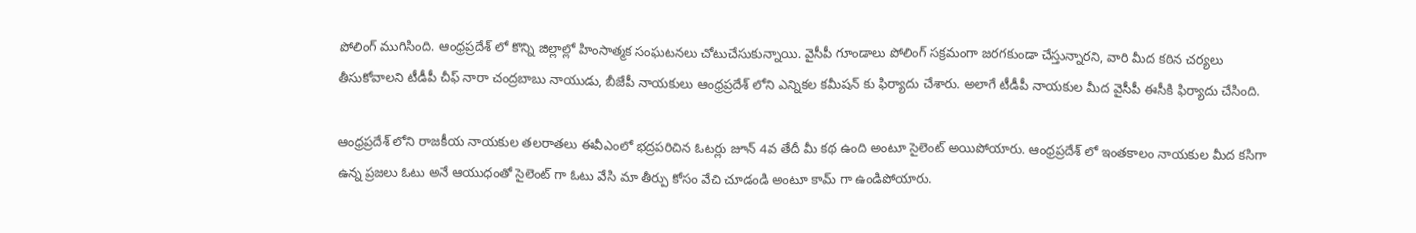పోలింగ్ ముగిసింది. ఆంధ్రప్రదేశ్ లో కొన్ని జిల్లాల్లో హింసాత్మక సంఘటనలు చోటుచేసుకున్నాయి. వైసీపీ గూండాలు పోలింగ్ సక్రమంగా జరగకుండా చేస్తున్నారని, వారి మీద కఠిన చర్యలు తీసుకోవాలని టీడీపీ చీఫ్ నారా చంద్రబాబు నాయుడు, బీజేపీ నాయకులు ఆంధ్రప్రదేశ్ లోని ఎన్నికల కమీషన్ కు ఫిర్యాదు చేశారు. అలాగే టీడీపీ నాయకుల మీద వైసీపీ ఈసీకి ఫిర్యాదు చేసింది.

ఆంధ్రప్రదేశ్ లోని రాజకీయ నాయకుల తలరాతలు ఈవీఎంలో భద్రపరిచిన ఓటర్లు జూన్ 4వ తేదీ మీ కథ ఉంది అంటూ సైలెంట్ అయిపోయారు. ఆంధ్రప్రదేశ్ లో ఇంతకాలం నాయకుల మీద కసిగా ఉన్న ప్రజలు ఓటు అనే ఆయుధంతో సైలెంట్ గా ఓటు వేసి మా తీర్పు కోసం వేచి చూడండి అంటూ కామ్ గా ఉండిపోయారు.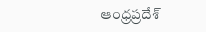ఆంధ్రప్రదేశ్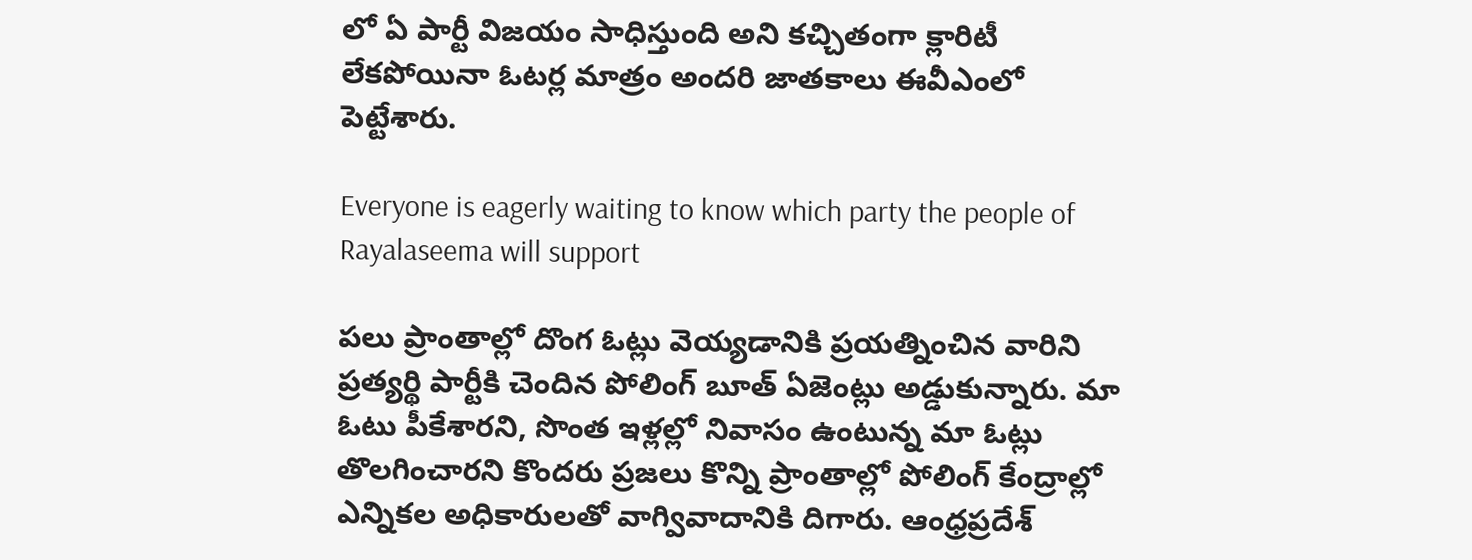లో ఏ పార్టీ విజయం సాధిస్తుంది అని కచ్చితంగా క్లారిటీ లేకపోయినా ఓటర్ల మాత్రం అందరి జాతకాలు ఈవీఎంలో పెట్టేశారు.

Everyone is eagerly waiting to know which party the people of Rayalaseema will support

పలు ప్రాంతాల్లో దొంగ ఓట్లు వెయ్యడానికి ప్రయత్నించిన వారిని ప్రత్యర్థి పార్టీకి చెందిన పోలింగ్ బూత్ ఏజెంట్లు అడ్డుకున్నారు. మా ఓటు పీకేశారని, సొంత ఇళ్లల్లో నివాసం ఉంటున్న మా ఓట్లు తొలగించారని కొందరు ప్రజలు కొన్ని ప్రాంతాల్లో పోలింగ్ కేంద్రాల్లో ఎన్నికల అధికారులతో వాగ్వివాదానికి దిగారు. ఆంధ్రప్రదేశ్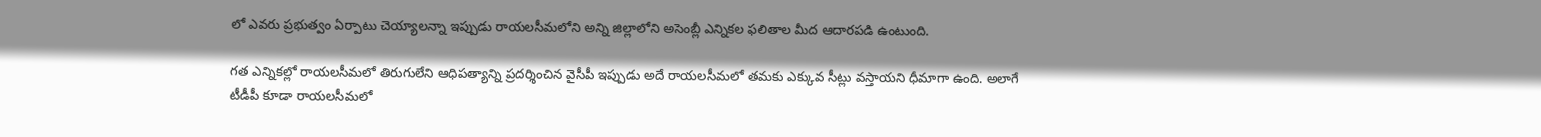లో ఎవరు ప్రభుత్వం ఏర్పాటు చెయ్యాలన్నా ఇప్పుడు రాయలసీమలోని అన్ని జిల్లాలోని అసెంబ్లీ ఎన్నికల ఫలితాల మీద ఆదారపడి ఉంటుంది.

గత ఎన్నికల్లో రాయలసీమలో తిరుగులేని ఆధిపత్యాన్ని ప్రదర్శించిన వైసీపీ ఇప్పుడు అదే రాయలసీమలో తమకు ఎక్కువ సీట్లు వస్తాయని ధీమాగా ఉంది. అలాగే టీడీపీ కూడా రాయలసీమలో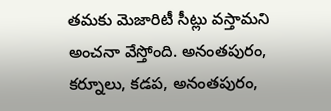తమకు మెజారిటీ సీట్లు వస్తామని అంచనా వేస్తోంది. అనంతపురం, కర్నూలు, కడప, అనంతపురం,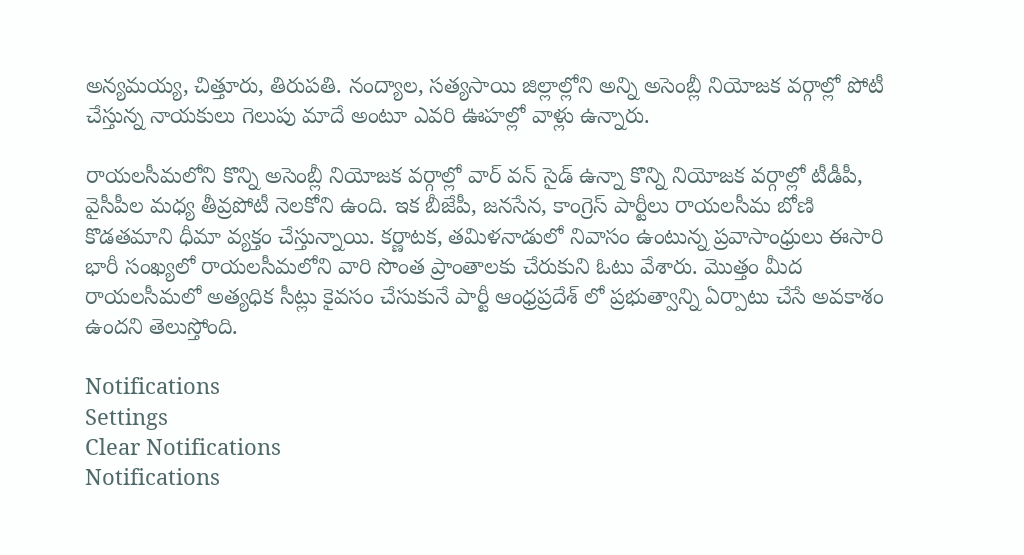అన్యమయ్య, చిత్తూరు, తిరుపతి. నంద్యాల, సత్యసాయి జిల్లాల్లోని అన్ని అసెంబ్లీ నియోజక వర్గాల్లో పోటీ చేస్తున్న నాయకులు గెలుపు మాదే అంటూ ఎవరి ఊహల్లో వాళ్లు ఉన్నారు.

రాయలసీమలోని కొన్ని అసెంబ్లీ నియోజక వర్గాల్లో వార్ వన్ సైడ్ ఉన్నా కొన్ని నియోజక వర్గాల్లో టీడీపీ, వైసీపీల మధ్య తీవ్రపోటీ నెలకోని ఉంది. ఇక బీజేపీ, జనసేన, కాంగ్రెస్ పార్టీలు రాయలసీమ బోణి కొడతమాని ధీమా వ్యక్తం చేస్తున్నాయి. కర్ణాటక, తమిళనాడులో నివాసం ఉంటున్న ప్రవాసాంధ్రులు ఈసారి భారీ సంఖ్యలో రాయలసీమలోని వారి సొంత ప్రాంతాలకు చేరుకుని ఓటు వేశారు. మొత్తం మీద రాయలసీమలో అత్యధిక సీట్లు కైవసం చేసుకునే పార్టీ ఆంధ్రప్రదేశ్ లో ప్రభుత్వాన్ని ఏర్పాటు చేసే అవకాశం ఉందని తెలుస్తోంది.

Notifications
Settings
Clear Notifications
Notifications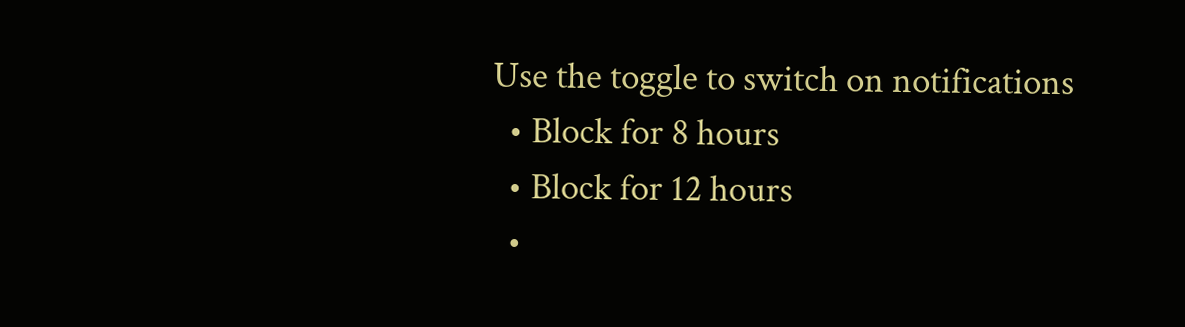Use the toggle to switch on notifications
  • Block for 8 hours
  • Block for 12 hours
  •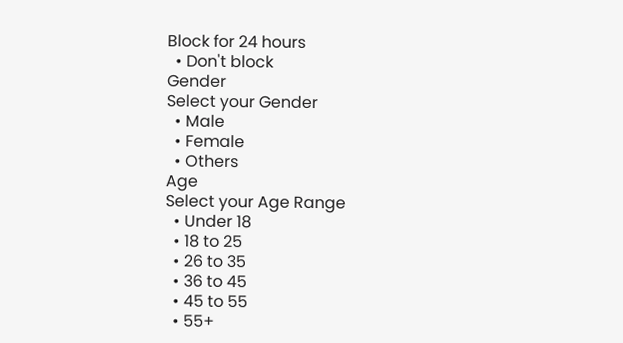Block for 24 hours
  • Don't block
Gender
Select your Gender
  • Male
  • Female
  • Others
Age
Select your Age Range
  • Under 18
  • 18 to 25
  • 26 to 35
  • 36 to 45
  • 45 to 55
  • 55+